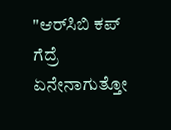"ಆರ್‌ಸಿಬಿ ಕಪ್ ಗೆದ್ರೆ ಏನೇನಾಗುತ್ತೋ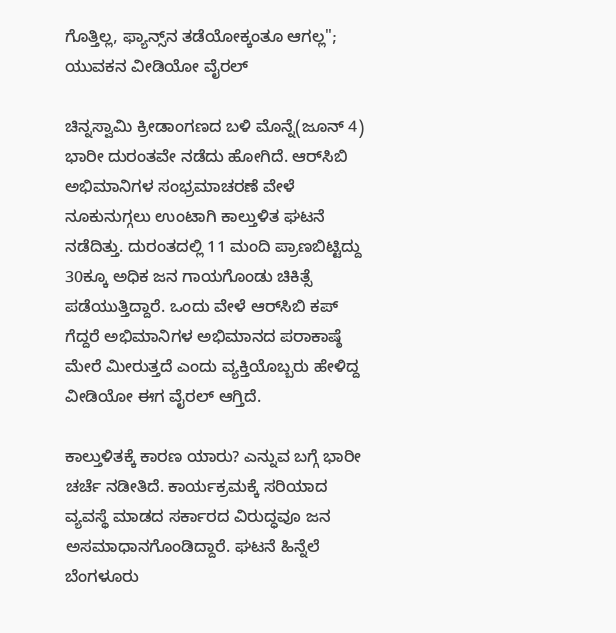ಗೊತ್ತಿಲ್ಲ, ಫ್ಯಾನ್ಸ್‌ನ ತಡೆಯೋಕ್ಕಂತೂ ಆಗಲ್ಲ"; ಯುವಕನ ವೀಡಿಯೋ ವೈರಲ್

ಚಿನ್ನಸ್ವಾಮಿ ಕ್ರೀಡಾಂಗಣದ ಬಳಿ ಮೊನ್ನೆ(ಜೂನ್ 4) ಭಾರೀ ದುರಂತವೇ ನಡೆದು ಹೋಗಿದೆ. ಆರ್‌ಸಿಬಿ ಅಭಿಮಾನಿಗಳ ಸಂಭ್ರಮಾಚರಣೆ ವೇಳೆ ನೂಕುನುಗ್ಗಲು ಉಂಟಾಗಿ ಕಾಲ್ತುಳಿತ ಘಟನೆ ನಡೆದಿತ್ತು. ದುರಂತದಲ್ಲಿ 11 ಮಂದಿ ಪ್ರಾಣಬಿಟ್ಟಿದ್ದು 30ಕ್ಕೂ ಅಧಿಕ ಜನ ಗಾಯಗೊಂಡು ಚಿಕಿತ್ಸೆ ಪಡೆಯುತ್ತಿದ್ದಾರೆ. ಒಂದು ವೇಳೆ ಆರ್‌ಸಿಬಿ ಕಪ್ ಗೆದ್ದರೆ ಅಭಿಮಾನಿಗಳ ಅಭಿಮಾನದ ಪರಾಕಾಷ್ಠೆ ಮೇರೆ ಮೀರುತ್ತದೆ ಎಂದು ವ್ಯಕ್ತಿಯೊಬ್ಬರು ಹೇಳಿದ್ದ ವೀಡಿಯೋ ಈಗ ವೈರಲ್ ಆಗ್ತಿದೆ.

ಕಾಲ್ತುಳಿತಕ್ಕೆ ಕಾರಣ ಯಾರು? ಎನ್ನುವ ಬಗ್ಗೆ ಭಾರೀ ಚರ್ಚೆ ನಡೀತಿದೆ. ಕಾರ್ಯಕ್ರಮಕ್ಕೆ ಸರಿಯಾದ ವ್ಯವಸ್ಥೆ ಮಾಡದ ಸರ್ಕಾರದ ವಿರುದ್ಧವೂ ಜನ ಅಸಮಾಧಾನಗೊಂಡಿದ್ದಾರೆ. ಘಟನೆ ಹಿನ್ನೆಲೆ ಬೆಂಗಳೂರು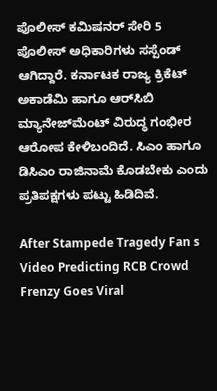ಪೊಲೀಸ್‌ ಕಮಿಷನರ್‌ ಸೇರಿ 5 ಪೊಲೀಸ್‌ ಅಧಿಕಾರಿಗಳು ಸಸ್ಪೆಂಡ್‌ ಆಗಿದ್ದಾರೆ. ಕರ್ನಾಟಕ ರಾಜ್ಯ ಕ್ರಿಕೆಟ್ ಅಕಾಡೆಮಿ ಹಾಗೂ ಆರ್‌ಸಿಬಿ ಮ್ಯಾನೇಜ್‌ಮೆಂಟ್ ವಿರುದ್ಧ ಗಂಭೀರ ಆರೋಪ ಕೇಳಿಬಂದಿದೆ. ಸಿಎಂ ಹಾಗೂ ಡಿಸಿಎಂ ರಾಜಿನಾಮೆ ಕೊಡಬೇಕು ಎಂದು ಪ್ರತಿಪಕ್ಷಗಳು ಪಟ್ಟು ಹಿಡಿದಿವೆ.

After Stampede Tragedy Fan s Video Predicting RCB Crowd Frenzy Goes Viral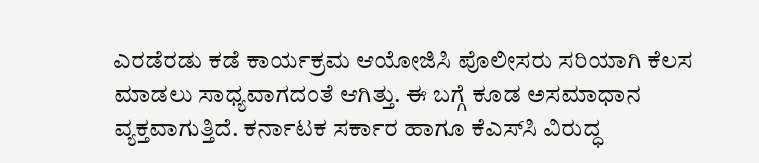ಎರಡೆರಡು ಕಡೆ ಕಾರ್ಯಕ್ರಮ ಆಯೋಜಿಸಿ ಪೊಲೀಸರು ಸರಿಯಾಗಿ ಕೆಲಸ ಮಾಡಲು ಸಾಧ್ಯವಾಗದಂತೆ ಆಗಿತ್ತು. ಈ ಬಗ್ಗೆ ಕೂಡ ಅಸಮಾಧಾನ ವ್ಯಕ್ತವಾಗುತ್ತಿದೆ. ಕರ್ನಾಟಕ ಸರ್ಕಾರ ಹಾಗೂ ಕೆಎಸ್‌ಸಿ ವಿರುದ್ಧ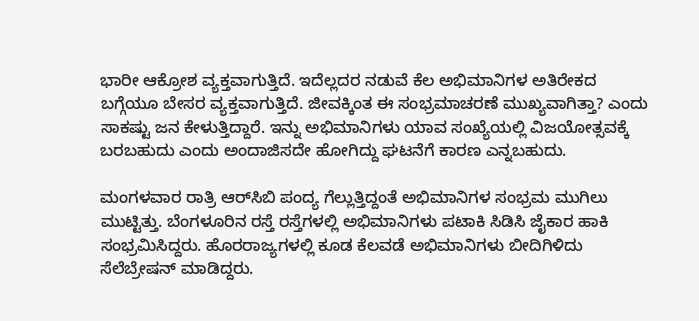ಭಾರೀ ಆಕ್ರೋಶ ವ್ಯಕ್ತವಾಗುತ್ತಿದೆ. ಇದೆಲ್ಲದರ ನಡುವೆ ಕೆಲ ಅಭಿಮಾನಿಗಳ ಅತಿರೇಕದ ಬಗ್ಗೆಯೂ ಬೇಸರ ವ್ಯಕ್ತವಾಗುತ್ತಿದೆ. ಜೀವಕ್ಕಿಂತ ಈ ಸಂಭ್ರಮಾಚರಣೆ ಮುಖ್ಯವಾಗಿತ್ತಾ? ಎಂದು ಸಾಕಷ್ಟು ಜನ ಕೇಳುತ್ತಿದ್ದಾರೆ. ಇನ್ನು ಅಭಿಮಾನಿಗಳು ಯಾವ ಸಂಖ್ಯೆಯಲ್ಲಿ ವಿಜಯೋತ್ಸವಕ್ಕೆ ಬರಬಹುದು ಎಂದು ಅಂದಾಜಿಸದೇ ಹೋಗಿದ್ದು ಘಟನೆಗೆ ಕಾರಣ ಎನ್ನಬಹುದು.

ಮಂಗಳವಾರ ರಾತ್ರಿ ಆರ್‌ಸಿಬಿ ಪಂದ್ಯ ಗೆಲ್ಲುತ್ತಿದ್ದಂತೆ ಅಭಿಮಾನಿಗಳ ಸಂಭ್ರಮ ಮುಗಿಲು ಮುಟ್ಟಿತ್ತು. ಬೆಂಗಳೂರಿನ ರಸ್ತೆ ರಸ್ತೆಗಳಲ್ಲಿ ಅಭಿಮಾನಿಗಳು ಪಟಾಕಿ ಸಿಡಿಸಿ ಜೈಕಾರ ಹಾಕಿ ಸಂಭ್ರಮಿಸಿದ್ದರು. ಹೊರರಾಜ್ಯಗಳಲ್ಲಿ ಕೂಡ ಕೆಲವಡೆ ಅಭಿಮಾನಿಗಳು ಬೀದಿಗಿಳಿದು ಸೆಲೆಬ್ರೇಷನ್ ಮಾಡಿದ್ದರು.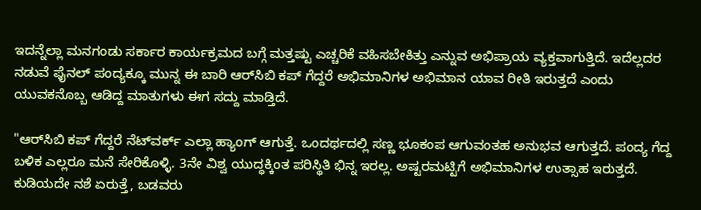ಇದನ್ನೆಲ್ಲಾ ಮನಗಂಡು ಸರ್ಕಾರ ಕಾರ್ಯಕ್ರಮದ ಬಗ್ಗೆ ಮತ್ತಷ್ಟು ಎಚ್ಚರಿಕೆ ವಹಿಸಬೇಕಿತ್ತು ಎನ್ನುವ ಅಭಿಪ್ರಾಯ ವ್ಯಕ್ತವಾಗುತ್ತಿದೆ. ಇದೆಲ್ಲದರ ನಡುವೆ ಫೈನಲ್ ಪಂದ್ಯಕ್ಕೂ ಮುನ್ನ ಈ ಬಾರಿ ಆರ್‌ಸಿಬಿ ಕಪ್ ಗೆದ್ದರೆ ಅಭಿಮಾನಿಗಳ ಅಭಿಮಾನ ಯಾವ ರೀತಿ ಇರುತ್ತದೆ ಎಂದು ಯುವಕನೊಬ್ಬ ಆಡಿದ್ದ ಮಾತುಗಳು ಈಗ ಸದ್ದು ಮಾಡ್ತಿದೆ.

"ಆರ್‌ಸಿಬಿ ಕಪ್ ಗೆದ್ದರೆ ನೆಟ್‌ವರ್ಕ್ ಎಲ್ಲಾ ಹ್ಯಾಂಗ್ ಆಗುತ್ತೆ. ಒಂದರ್ಥದಲ್ಲಿ ಸಣ್ಣ ಭೂಕಂಪ ಆಗುವಂತಹ ಅನುಭವ ಆಗುತ್ತದೆ. ಪಂದ್ಯ ಗೆದ್ದ ಬಳಿಕ ಎಲ್ಲರೂ ಮನೆ ಸೇರಿಕೊಳ್ಳಿ. 3ನೇ ವಿಶ್ವ ಯುದ್ಧಕ್ಕಿಂತ ಪರಿಸ್ಥಿತಿ ಭಿನ್ನ ಇರಲ್ಲ. ಅಷ್ಟರಮಟ್ಟಿಗೆ ಅಭಿಮಾನಿಗಳ ಉತ್ಸಾಹ ಇರುತ್ತದೆ. ಕುಡಿಯದೇ ನಶೆ ಏರುತ್ತೆ, ಬಡವರು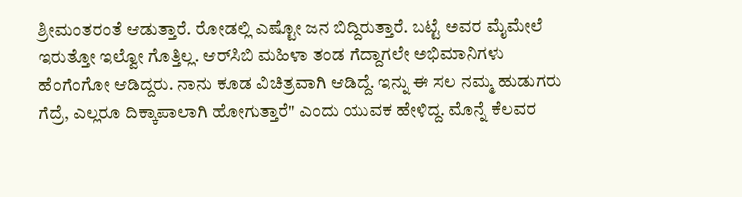ಶ್ರೀಮಂತರಂತೆ ಆಡುತ್ತಾರೆ. ರೋಡಲ್ಲಿ ಎಷ್ಟೋ ಜನ ಬಿದ್ದಿರುತ್ತಾರೆ. ಬಟ್ಟೆ ಅವರ ಮೈಮೇಲೆ ಇರುತ್ತೋ ಇಲ್ವೋ ಗೊತ್ತಿಲ್ಲ. ಆರ್‌ಸಿಬಿ ಮಹಿಳಾ ತಂಡ ಗೆದ್ದಾಗಲೇ ಅಭಿಮಾನಿಗಳು ಹೆಂಗೆಂಗೋ ಆಡಿದ್ದರು. ನಾನು ಕೂಡ ವಿಚಿತ್ರವಾಗಿ ಆಡಿದ್ದೆ. ಇನ್ನು ಈ ಸಲ ನಮ್ಮ ಹುಡುಗರು ಗೆದ್ರೆ, ಎಲ್ಲರೂ ದಿಕ್ಕಾಪಾಲಾಗಿ ಹೋಗುತ್ತಾರೆ" ಎಂದು ಯುವಕ ಹೇಳಿದ್ದ. ಮೊನ್ನೆ ಕೆಲವರ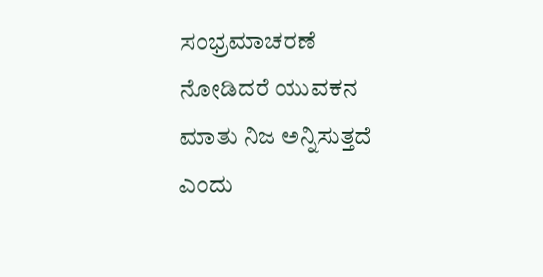ಸಂಭ್ರಮಾಚರಣೆ ನೋಡಿದರೆ ಯುವಕನ ಮಾತು ನಿಜ ಅನ್ನಿಸುತ್ತದೆ ಎಂದು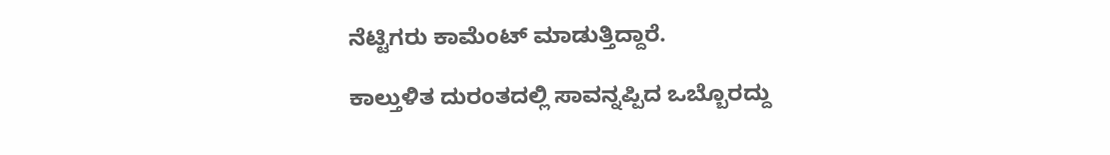ನೆಟ್ಟಿಗರು ಕಾಮೆಂಟ್ ಮಾಡುತ್ತಿದ್ದಾರೆ.

ಕಾಲ್ತುಳಿತ ದುರಂತದಲ್ಲಿ ಸಾವನ್ನಪ್ಪಿದ ಒಬ್ಬೊರದ್ದು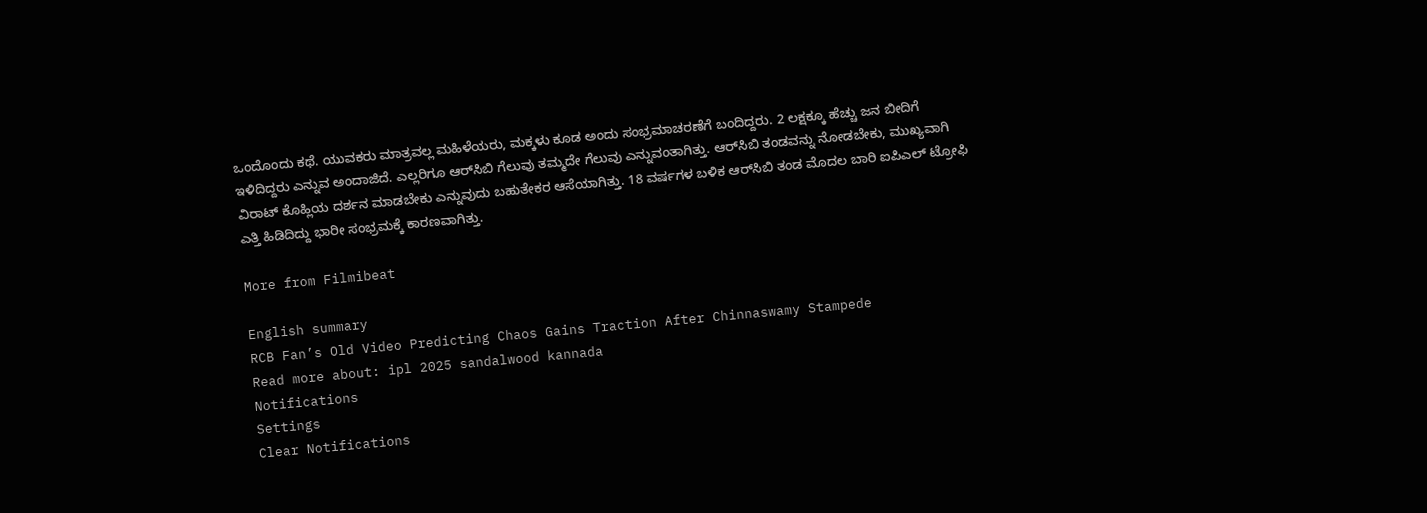ಒಂದೊಂದು ಕಥೆ. ಯುವಕರು ಮಾತ್ರವಲ್ಲ ಮಹಿಳೆಯರು, ಮಕ್ಕಳು ಕೂಡ ಅಂದು ಸಂಭ್ರಮಾಚರಣೆಗೆ ಬಂದಿದ್ದರು. 2 ಲಕ್ಷಕ್ಕೂ ಹೆಚ್ಚು ಜನ ಬೀದಿಗೆ ಇಳಿದಿದ್ದರು ಎನ್ನುವ ಅಂದಾಜಿದೆ. ಎಲ್ಲರಿಗೂ ಆರ್‌ಸಿಬಿ ಗೆಲುವು ತಮ್ಮದೇ ಗೆಲುವು ಎನ್ನುವಂತಾಗಿತ್ತು. ಆರ್‌ಸಿಬಿ ತಂಡವನ್ನು ನೋಡಬೇಕು, ಮುಖ್ಯವಾಗಿ ವಿರಾಟ್ ಕೊಹ್ಲಿಯ ದರ್ಶನ ಮಾಡಬೇಕು ಎನ್ನುವುದು ಬಹುತೇಕರ ಆಸೆಯಾಗಿತ್ತು. 18 ವರ್ಷಗಳ ಬಳಿಕ ಆರ್‌ಸಿಬಿ ತಂಡ ಮೊದಲ ಬಾರಿ ಐಪಿಎಲ್ ಟ್ರೋಫಿ ಎತ್ತಿ ಹಿಡಿದಿದ್ದು ಭಾರೀ ಸಂಭ್ರಮಕ್ಕೆ ಕಾರಣವಾಗಿತ್ತು.

More from Filmibeat

English summary
RCB Fan’s Old Video Predicting Chaos Gains Traction After Chinnaswamy Stampede
Read more about: ipl 2025 sandalwood kannada
Notifications
Settings
Clear Notifications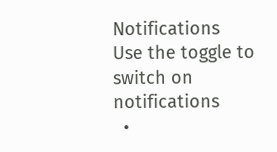Notifications
Use the toggle to switch on notifications
  •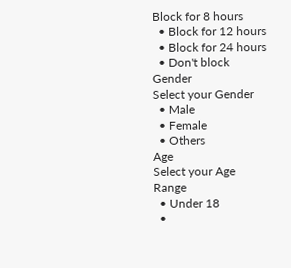Block for 8 hours
  • Block for 12 hours
  • Block for 24 hours
  • Don't block
Gender
Select your Gender
  • Male
  • Female
  • Others
Age
Select your Age Range
  • Under 18
  •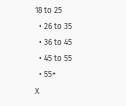18 to 25
  • 26 to 35
  • 36 to 45
  • 45 to 55
  • 55+
X